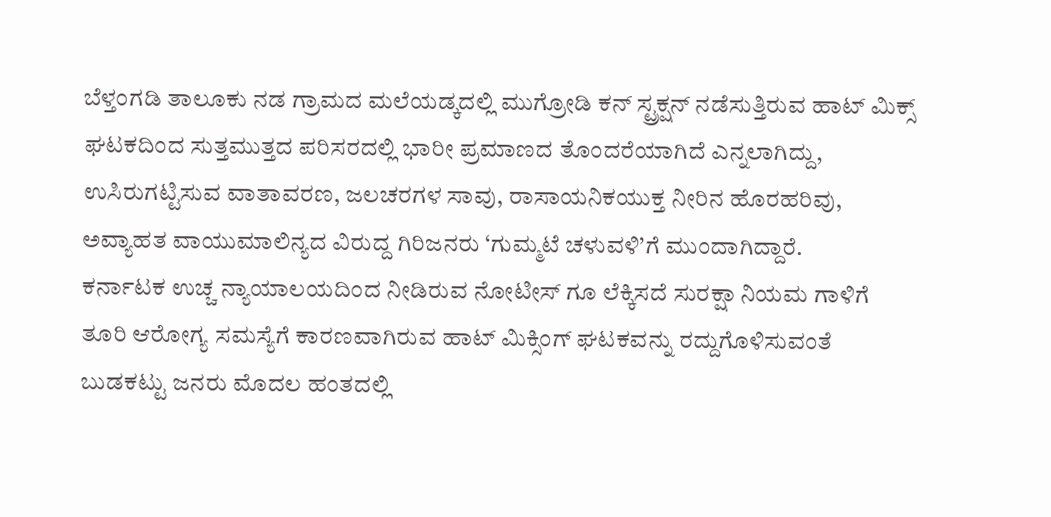ಬೆಳ್ತಂಗಡಿ ತಾಲೂಕು ನಡ ಗ್ರಾಮದ ಮಲೆಯಡ್ಕದಲ್ಲಿ ಮುಗ್ರೋಡಿ ಕನ್ ಸ್ಟ್ರಕ್ಷನ್ ನಡೆಸುತ್ತಿರುವ ಹಾಟ್ ಮಿಕ್ಸ್ ಘಟಕದಿಂದ ಸುತ್ತಮುತ್ತದ ಪರಿಸರದಲ್ಲಿ ಭಾರೀ ಪ್ರಮಾಣದ ತೊಂದರೆಯಾಗಿದೆ ಎನ್ನಲಾಗಿದ್ದು, ಉಸಿರುಗಟ್ಟಿಸುವ ವಾತಾವರಣ, ಜಲಚರಗಳ ಸಾವು, ರಾಸಾಯನಿಕಯುಕ್ತ ನೀರಿನ ಹೊರಹರಿವು, ಅವ್ಯಾಹತ ವಾಯುಮಾಲಿನ್ಯದ ವಿರುದ್ದ ಗಿರಿಜನರು ‘ಗುಮ್ಮಟೆ ಚಳುವಳಿ’ಗೆ ಮುಂದಾಗಿದ್ದಾರೆ.
ಕರ್ನಾಟಕ ಉಚ್ಚ ನ್ಯಾಯಾಲಯದಿಂದ ನೀಡಿರುವ ನೋಟೀಸ್ ಗೂ ಲೆಕ್ಕಿಸದೆ ಸುರಕ್ಷಾ ನಿಯಮ ಗಾಳಿಗೆ ತೂರಿ ಆರೋಗ್ಯ ಸಮಸ್ಯೆಗೆ ಕಾರಣವಾಗಿರುವ ಹಾಟ್ ಮಿಕ್ಸಿಂಗ್ ಘಟಕವನ್ನು ರದ್ದುಗೊಳಿಸುವಂತೆ ಬುಡಕಟ್ಟು ಜನರು ಮೊದಲ ಹಂತದಲ್ಲಿ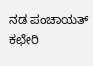ನಡ ಪಂಚಾಯತ್ ಕಛೇರಿ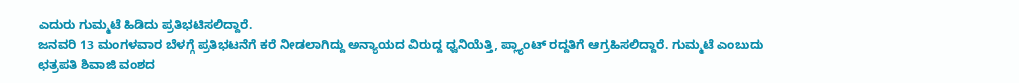ಎದುರು ಗುಮ್ಮಟೆ ಹಿಡಿದು ಪ್ರತಿಭಟಿಸಲಿದ್ದಾರೆ.
ಜನವರಿ 13 ಮಂಗಳವಾರ ಬೆಳಗ್ಗೆ ಪ್ರತಿಭಟನೆಗೆ ಕರೆ ನೀಡಲಾಗಿದ್ದು ಅನ್ಯಾಯದ ವಿರುದ್ದ ಧ್ವನಿಯೆತ್ತಿ, ಪ್ಲ್ಯಾಂಟ್ ರದ್ದತಿಗೆ ಆಗ್ರಹಿಸಲಿದ್ದಾರೆ. ಗುಮ್ಮಟೆ ಎಂಬುದು ಛತ್ರಪತಿ ಶಿವಾಜಿ ವಂಶದ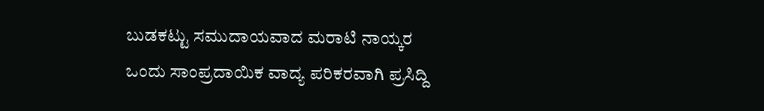ಬುಡಕಟ್ಟು ಸಮುದಾಯವಾದ ಮರಾಟಿ ನಾಯ್ಕರ ಒಂದು ಸಾಂಪ್ರದಾಯಿಕ ವಾದ್ಯ ಪರಿಕರವಾಗಿ ಪ್ರಸಿದ್ದಿ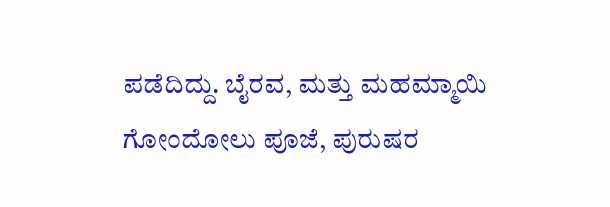ಪಡೆದಿದ್ದು. ಬೈರವ, ಮತ್ತು ಮಹಮ್ಮಾಯಿ ಗೋಂದೋಲು ಪೂಜೆ, ಪುರುಷರ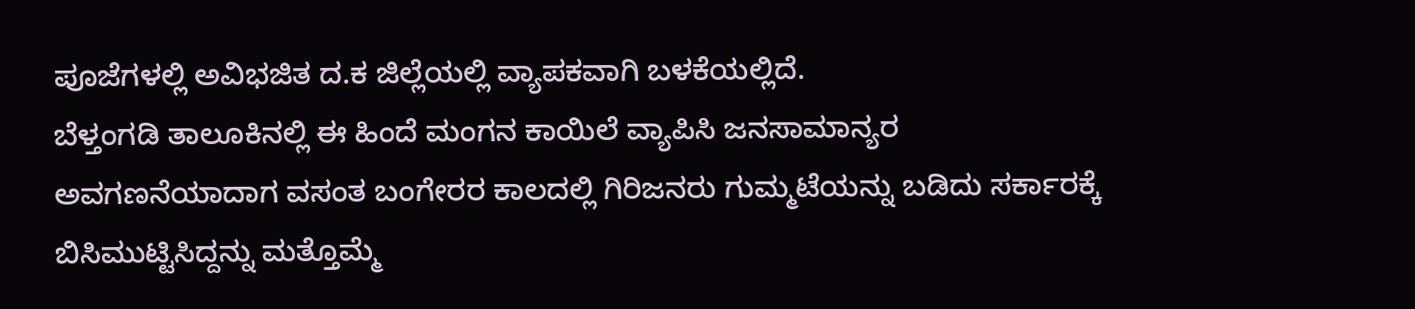ಪೂಜೆಗಳಲ್ಲಿ ಅವಿಭಜಿತ ದ.ಕ ಜಿಲ್ಲೆಯಲ್ಲಿ ವ್ಯಾಪಕವಾಗಿ ಬಳಕೆಯಲ್ಲಿದೆ.
ಬೆಳ್ತಂಗಡಿ ತಾಲೂಕಿನಲ್ಲಿ ಈ ಹಿಂದೆ ಮಂಗನ ಕಾಯಿಲೆ ವ್ಯಾಪಿಸಿ ಜನಸಾಮಾನ್ಯರ ಅವಗಣನೆಯಾದಾಗ ವಸಂತ ಬಂಗೇರರ ಕಾಲದಲ್ಲಿ ಗಿರಿಜನರು ಗುಮ್ಮಟೆಯನ್ನು ಬಡಿದು ಸರ್ಕಾರಕ್ಕೆ ಬಿಸಿಮುಟ್ಟಿಸಿದ್ದನ್ನು ಮತ್ತೊಮ್ಮೆ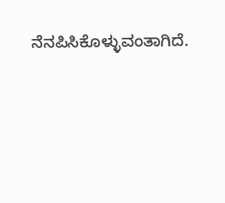ನೆನಪಿಸಿಕೊಳ್ಳುವಂತಾಗಿದೆ.